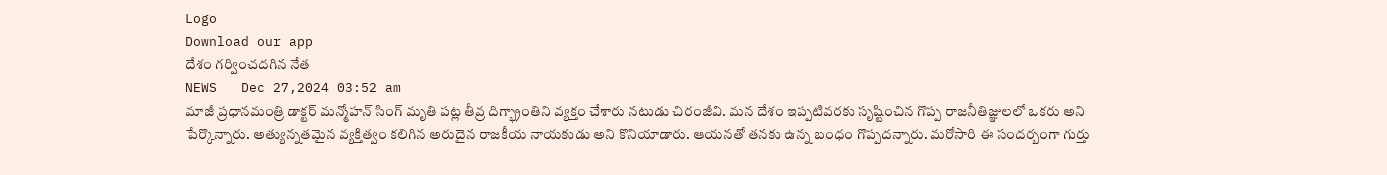Logo
Download our app
దేశం గ‌ర్వించద‌గిన నేత
NEWS   Dec 27,2024 03:52 am
మాజీ ప్ర‌ధాన‌మంత్రి డాక్ట‌ర్ మ‌న్మోహ‌న్ సింగ్ మృతి ప‌ట్ల తీవ్ర దిగ్భ్రాంతిని వ్య‌క్తం చేశారు న‌టుడు చిరంజీవి. మన దేశం ఇప్పటివరకు సృష్టించిన గొప్ప రాజనీతిజ్ఞులలో ఒకరు అని పేర్కొన్నారు. అత్యున్న‌త‌మైన వ్య‌క్తిత్వం క‌లిగిన అరుదైన రాజ‌కీయ నాయ‌కుడు అని కొనియాడారు. ఆయ‌న‌తో త‌న‌కు ఉన్న బంధం గొప్ప‌ద‌న్నారు. మ‌రోసారి ఈ సంద‌ర్బంగా గుర్తు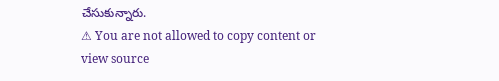చేసుకున్నారు.
⚠ You are not allowed to copy content or view source